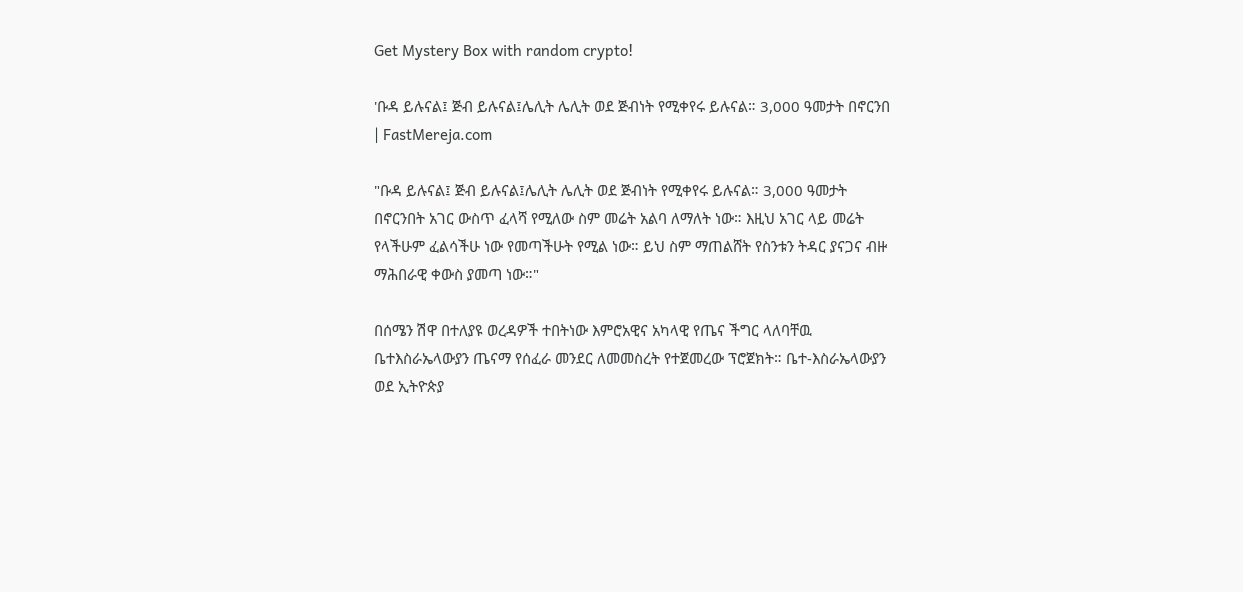Get Mystery Box with random crypto!

'ቡዳ ይሉናል፤ ጅብ ይሉናል፤ሌሊት ሌሊት ወደ ጅብነት የሚቀየሩ ይሉናል። 3,000 ዓመታት በኖርንበ | FastMereja.com

"ቡዳ ይሉናል፤ ጅብ ይሉናል፤ሌሊት ሌሊት ወደ ጅብነት የሚቀየሩ ይሉናል። 3,000 ዓመታት በኖርንበት አገር ውስጥ ፈላሻ የሚለው ስም መሬት አልባ ለማለት ነው። እዚህ አገር ላይ መሬት የላችሁም ፈልሳችሁ ነው የመጣችሁት የሚል ነው። ይህ ስም ማጠልሸት የስንቱን ትዳር ያናጋና ብዙ ማሕበራዊ ቀውስ ያመጣ ነው።"

በሰሜን ሽዋ በተለያዩ ወረዳዎች ተበትነው እምሮአዊና አካላዊ የጤና ችግር ላለባቸዉ ቤተእስራኤላውያን ጤናማ የሰፈራ መንደር ለመመስረት የተጀመረው ፕሮጀክት። ቤተ-እስራኤላውያን ወደ ኢትዮጵያ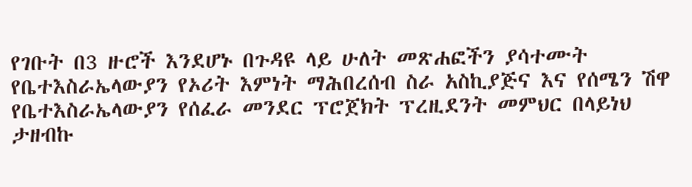የገቡት በ3 ዙሮች እንደሆኑ በጉዳዩ ላይ ሁለት መጽሐፎችን ያሳተሙት የቤተእስራኤላውያን የኦሪት እምነት ማሕበረሰብ ስራ አስኪያጅና እና የሰሜን ሽዋ የቤተእስራኤላውያን የሰፈራ መንደር ፕሮጀክት ፕረዚደንት መምህር በላይነህ ታዘብኩ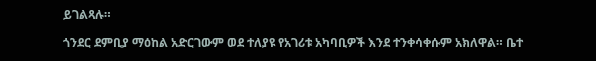ይገልጻሉ።

ጎንደር ደምቢያ ማዕከል አድርገውም ወደ ተለያዩ የአገሪቱ አካባቢዎች እንደ ተንቀሳቀሱም አክለዋል። ቤተ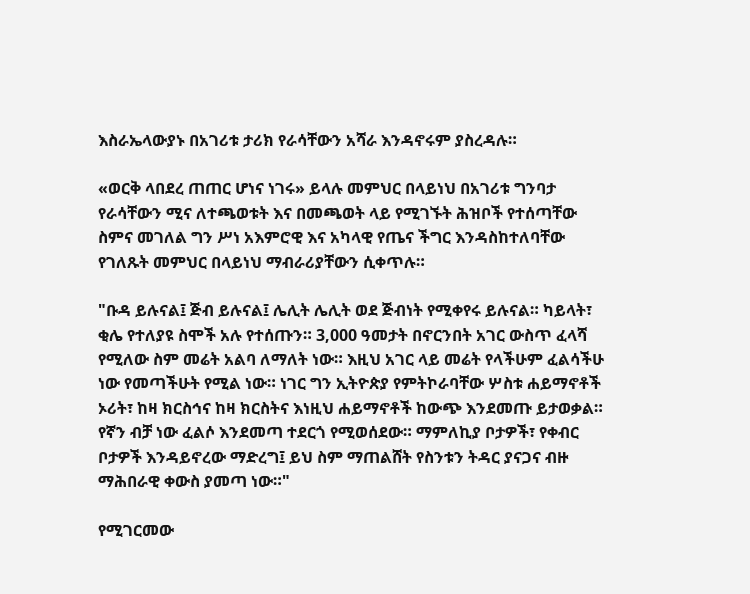እስራኤላውያኑ በአገሪቱ ታሪክ የራሳቸውን አሻራ እንዳኖሩም ያስረዳሉ።

«ወርቅ ላበደረ ጠጠር ሆነና ነገሩ» ይላሉ መምህር በላይነህ በአገሪቱ ግንባታ የራሳቸውን ሚና ለተጫወቱት እና በመጫወት ላይ የሚገኙት ሕዝቦች የተሰጣቸው ስምና መገለል ግን ሥነ አእምሮዊ እና አካላዊ የጤና ችግር እንዳስከተለባቸው የገለጹት መምህር በላይነህ ማብራሪያቸውን ሲቀጥሉ።

"ቡዳ ይሉናል፤ ጅብ ይሉናል፤ ሌሊት ሌሊት ወደ ጅብነት የሚቀየሩ ይሉናል። ካይላት፣ ቂሌ የተለያዩ ስሞች አሉ የተሰጡን። 3,000 ዓመታት በኖርንበት አገር ውስጥ ፈላሻ የሚለው ስም መሬት አልባ ለማለት ነው። እዚህ አገር ላይ መሬት የላችሁም ፈልሳችሁ ነው የመጣችሁት የሚል ነው። ነገር ግን ኢትዮጵያ የምትኮራባቸው ሦስቱ ሐይማኖቶች ኦሪት፣ ከዛ ክርስኅና ከዛ ክርስትና እነዚህ ሐይማኖቶች ከውጭ እንደመጡ ይታወቃል። የኛን ብቻ ነው ፈልሶ እንደመጣ ተደርጎ የሚወሰደው። ማምለኪያ ቦታዎች፣ የቀብር ቦታዎች እንዳይኖረው ማድረግ፤ ይህ ስም ማጠልሸት የስንቱን ትዳር ያናጋና ብዙ ማሕበራዊ ቀውስ ያመጣ ነው።"

የሚገርመው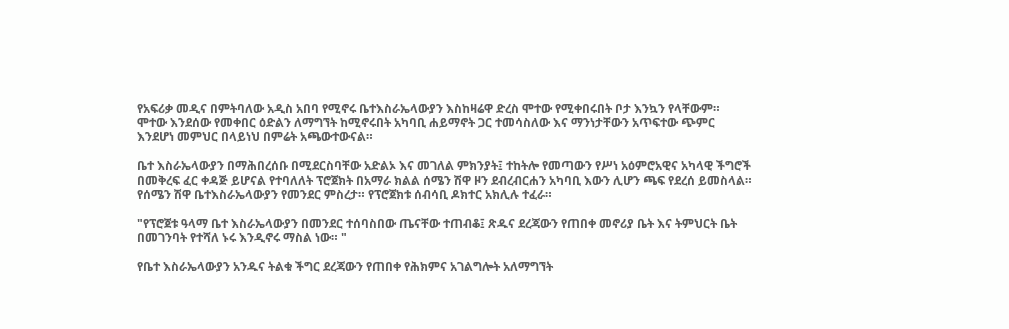የአፍሪቃ መዲና በምትባለው አዲስ አበባ የሚኖሩ ቤተእስራኤላውያን እስከዛሬዋ ድረስ ሞተው የሚቀበሩበት ቦታ እንኳን የላቸውም። ሞተው እንደሰው የመቀበር ዕድልን ለማግኘት ከሚኖሩበት አካባቢ ሐይማኖት ጋር ተመሳስለው እና ማንነታቸውን አጥፍተው ጭምር እንደሆነ መምህር በላይነህ በምሬት አጫውተውናል።

ቤተ እስራኤላውያን በማሕበረሰቡ በሚደርስባቸው አድልኦ እና መገለል ምክንያት፤ ተከትሎ የመጣውን የሥነ አዕምሮአዊና አካላዊ ችግሮች በመቅረፍ ፈር ቀዳጅ ይሆናል የተባለለት ፕሮጀክት በአማራ ክልል ሰሜን ሽዋ ዞን ደብረብርሐን አካባቢ እውን ሊሆን ጫፍ የደረሰ ይመስላል። የሰሜን ሽዋ ቤተእስራኤላውያን የመንደር ምስረታ። የፕሮጀክቱ ሰብሳቢ ዶክተር አክሊሉ ተፈራ።

"የፕሮጀቱ ዓላማ ቤተ እስራኤላውያን በመንደር ተሰባስበው ጤናቸው ተጠብቆ፤ ጽዱና ደረጃውን የጠበቀ መኖሪያ ቤት እና ትምህርት ቤት በመገንባት የተሻለ ኑሩ እንዲኖሩ ማስል ነው። "

የቤተ እስራኤላውያን አንዱና ትልቁ ችግር ደረጃውን የጠበቀ የሕክምና አገልግሎት አለማግኘት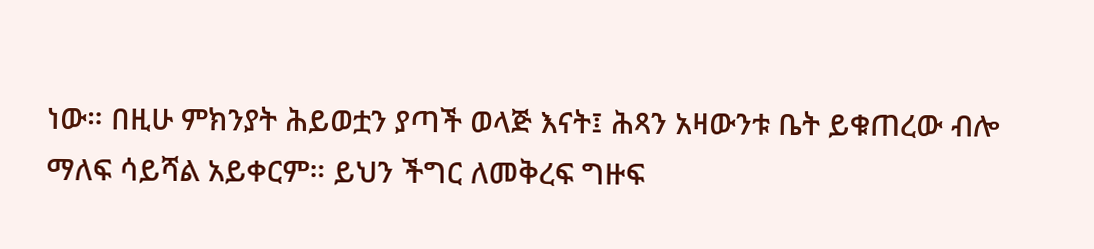ነው። በዚሁ ምክንያት ሕይወቷን ያጣች ወላጅ እናት፤ ሕጻን አዛውንቱ ቤት ይቁጠረው ብሎ ማለፍ ሳይሻል አይቀርም። ይህን ችግር ለመቅረፍ ግዙፍ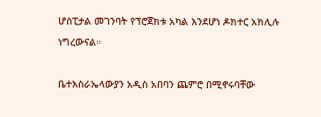ሆስፒታል መገንባት የፕሮጀክቱ አካል እንደሆነ ዶክተር አክሊሉ ነግረውናል።

ቤተእስራኤላውያን አዲስ አበባን ጨምሮ በሚኖሩባቸው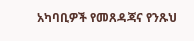አካባቢዎች የመጸዳጃና የንጹህ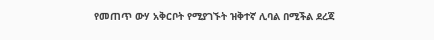የመጠጥ ውሃ አቅርቦት የሚያገኙት ዝቅተኛ ሊባል በሚችል ደረጃ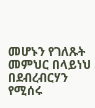መሆኑን የገለጹት መምህር በላይነህ በደብረብርሃን የሚሰሩ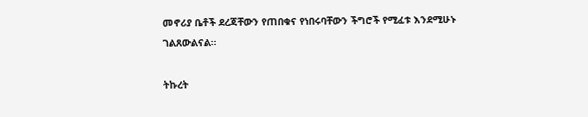መኖሪያ ቤቶች ደረጃቸውን የጠበቁና የነበሩባቸውን ችግሮች የሚፈቱ እንደሚሁኑ ገልጸውልናል።

ትኩረት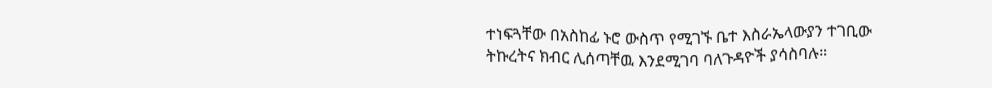ተነፍጓቸው በአስከፊ ኑሮ ውስጥ የሚገኙ ቤተ እስራኤላውያን ተገቢው ትኩረትና ክብር ሊሰጣቸዉ እንደሚገባ ባለጉዳዮች ያሳስባሉ።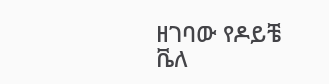ዘገባው የዶይቼ ቬለ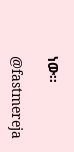ነው።

@fastmereja